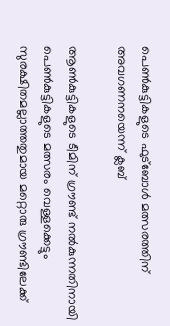പെൺകുട്ടികളുടെ ഫുട്ബോൾ മത്സരത്തിന് അവഗണനയെന്ന് ക്ലബ്

ആൺകുട്ടികളുടെ ടീമിന് ഗ്രൗണ്ട് നൽകുന്നതിനായി പെൺകുട്ടികളുടെ മത്സരം വെള്ളക്കെട്ടും സുരക്ഷിതമല്ലാത്തതുമായ മറ്റൊരു ഗ്രൗണ്ടിലേക്ക്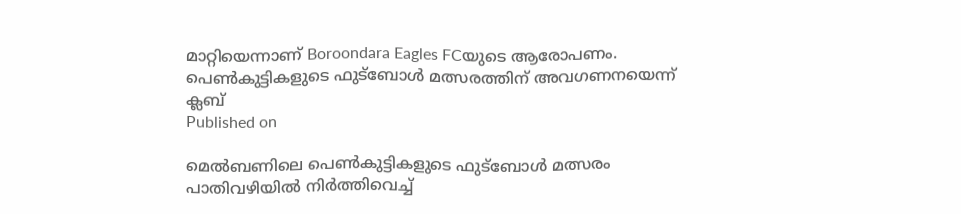മാറ്റിയെന്നാണ് Boroondara Eagles FCയുടെ ആരോപണം.
പെൺകുട്ടികളുടെ ഫുട്ബോൾ മത്സരത്തിന് അവഗണനയെന്ന് ക്ലബ്
Published on

മെൽബണിലെ പെൺകുട്ടികളുടെ ഫുട്ബോൾ മത്സരം പാതിവഴിയിൽ നിർത്തിവെച്ച്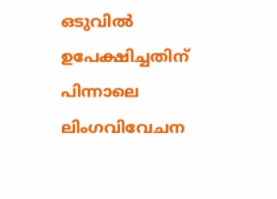ഒടുവിൽ ഉപേക്ഷിച്ചതിന് പിന്നാലെ ലിംഗവിവേചന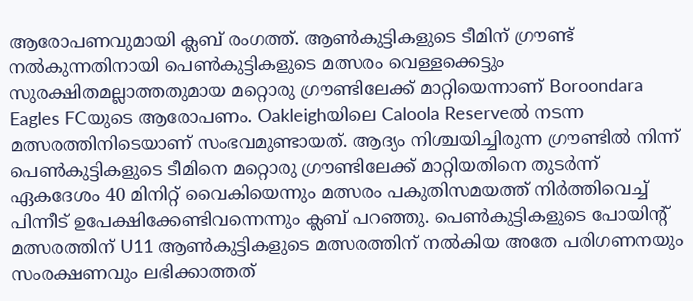ആരോപണവുമായി ക്ലബ് രംഗത്ത്. ആൺകുട്ടികളുടെ ടീമിന് ഗ്രൗണ്ട് നൽകുന്നതിനായി പെൺകുട്ടികളുടെ മത്സരം വെള്ളക്കെട്ടും സുരക്ഷിതമല്ലാത്തതുമായ മറ്റൊരു ഗ്രൗണ്ടിലേക്ക് മാറ്റിയെന്നാണ് Boroondara Eagles FCയുടെ ആരോപണം. Oakleighയിലെ Caloola Reserveൽ നടന്ന മത്സരത്തിനിടെയാണ് സംഭവമുണ്ടായത്. ആദ്യം നിശ്ചയിച്ചിരുന്ന ഗ്രൗണ്ടിൽ നിന്ന് പെൺകുട്ടികളുടെ ടീമിനെ മറ്റൊരു ഗ്രൗണ്ടിലേക്ക് മാറ്റിയതിനെ തുടർന്ന് ഏകദേശം 40 മിനിറ്റ് വൈകിയെന്നും മത്സരം പകുതിസമയത്ത് നിർത്തിവെച്ച് പിന്നീട് ഉപേക്ഷിക്കേണ്ടിവന്നെന്നും ക്ലബ് പറഞ്ഞു. പെൺകുട്ടികളുടെ പോയിന്റ് മത്സരത്തിന് U11 ആൺകുട്ടികളുടെ മത്സരത്തിന് നൽകിയ അതേ പരിഗണനയും സംരക്ഷണവും ലഭിക്കാത്തത്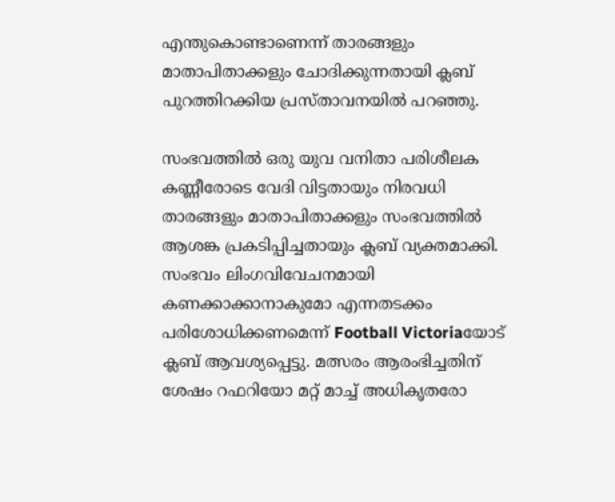എന്തുകൊണ്ടാണെന്ന് താരങ്ങളും മാതാപിതാക്കളും ചോദിക്കുന്നതായി ക്ലബ് പുറത്തിറക്കിയ പ്രസ്താവനയിൽ പറഞ്ഞു.

സംഭവത്തിൽ ഒരു യുവ വനിതാ പരിശീലക കണ്ണീരോടെ വേദി വിട്ടതായും നിരവധി താരങ്ങളും മാതാപിതാക്കളും സംഭവത്തിൽ ആശങ്ക പ്രകടിപ്പിച്ചതായും ക്ലബ് വ്യക്തമാക്കി. സംഭവം ലിംഗവിവേചനമായി കണക്കാക്കാനാകുമോ എന്നതടക്കം പരിശോധിക്കണമെന്ന് Football Victoriaയോട് ക്ലബ് ആവശ്യപ്പെട്ടു. മത്സരം ആരംഭിച്ചതിന് ശേഷം റഫറിയോ മറ്റ് മാച്ച് അധികൃതരോ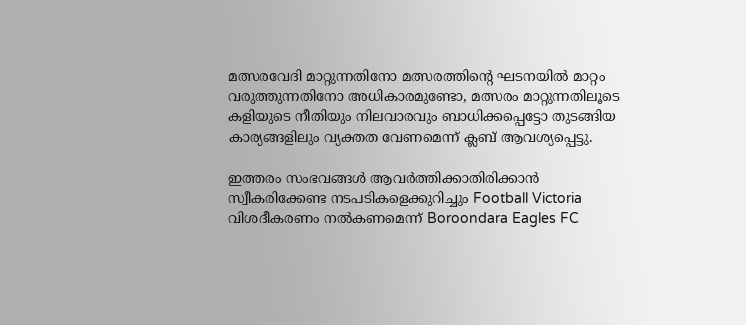മത്സരവേദി മാറ്റുന്നതിനോ മത്സരത്തിന്റെ ഘടനയിൽ മാറ്റം വരുത്തുന്നതിനോ അധികാരമുണ്ടോ, മത്സരം മാറ്റുന്നതിലൂടെ കളിയുടെ നീതിയും നിലവാരവും ബാധിക്കപ്പെട്ടോ തുടങ്ങിയ കാര്യങ്ങളിലും വ്യക്തത വേണമെന്ന് ക്ലബ് ആവശ്യപ്പെട്ടു.

ഇത്തരം സംഭവങ്ങൾ ആവർത്തിക്കാതിരിക്കാൻ സ്വീകരിക്കേണ്ട നടപടികളെക്കുറിച്ചും Football Victoria വിശദീകരണം നൽകണമെന്ന് Boroondara Eagles FC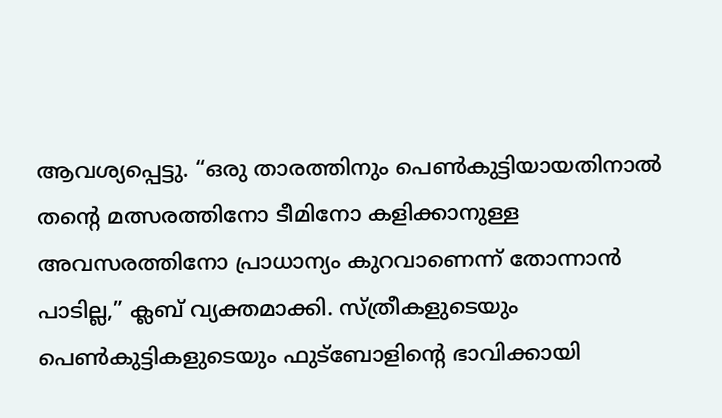ആവശ്യപ്പെട്ടു. “ഒരു താരത്തിനും പെൺകുട്ടിയായതിനാൽ തന്റെ മത്സരത്തിനോ ടീമിനോ കളിക്കാനുള്ള അവസരത്തിനോ പ്രാധാന്യം കുറവാണെന്ന് തോന്നാൻ പാടില്ല,” ക്ലബ് വ്യക്തമാക്കി. സ്ത്രീകളുടെയും പെൺകുട്ടികളുടെയും ഫുട്ബോളിന്റെ ഭാവിക്കായി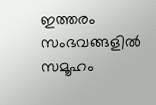ഇത്തരം സംഭവങ്ങളിൽ സമൂഹം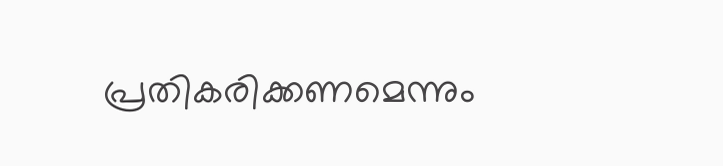പ്രതികരിക്കണമെന്നും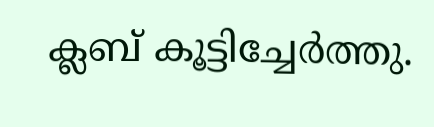ക്ലബ് കൂട്ടിച്ചേർത്തു.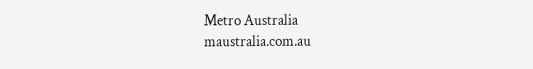Metro Australia
maustralia.com.au